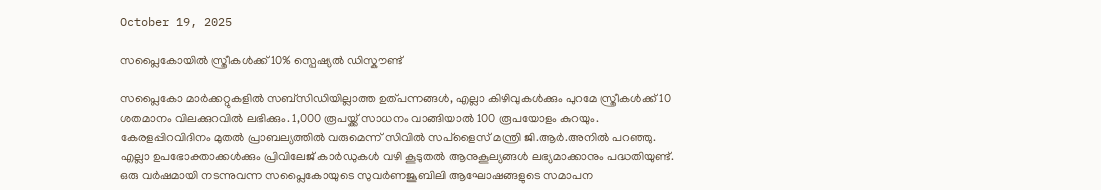October 19, 2025

സപ്ലൈകോയിൽ സ്ത്രീകൾക്ക് 10% സ്പെഷ്യൽ ഡിസ്കൗണ്ട്

സപ്ലൈകോ മാർക്കറ്റുകളിൽ സബ്സിഡിയില്ലാത്ത ഉത്പന്നങ്ങൾ, എല്ലാ കിഴിവുകൾക്കും പുറമേ സ്ത്രീകൾക്ക് 10 ശതമാനം വിലക്കുറവിൽ ലഭിക്കും. 1,000 രൂപയ്ക്ക് സാധനം വാങ്ങിയാൽ 100 രൂപയോളം കുറയും. കേരളപ്പിറവിദിനം മുതൽ പ്രാബല്യത്തിൽ വരുമെന്ന് സിവിൽ സപ്ളൈസ് മന്ത്രി ജി.ആർ.അനിൽ പറഞ്ഞു. എല്ലാ ഉപഭോക്താക്കൾക്കും പ്രിവിലേജ് കാർഡുകൾ വഴി കൂടുതൽ ആനുകൂല്യങ്ങൾ ലഭ്യമാക്കാനും പദ്ധതിയുണ്ട്. ഒരു വർഷമായി നടന്നുവന്ന സപ്ലൈകോയുടെ സുവർണജൂബിലി ആഘോഷങ്ങളുടെ സമാപന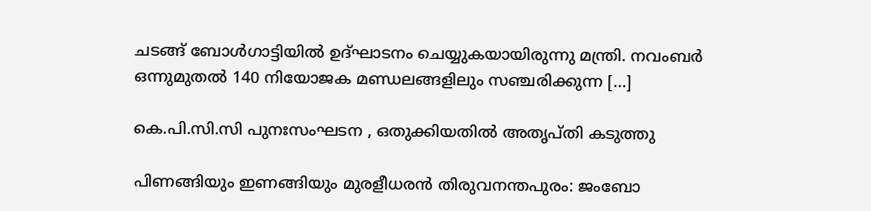ചടങ്ങ് ബോൾഗാട്ടിയിൽ ഉദ്ഘാടനം ചെയ്യുകയായിരുന്നു മന്ത്രി. നവംബർ ഒന്നുമുതൽ 140 നിയോജക മണ്ഡലങ്ങളിലും സഞ്ചരിക്കുന്ന […]

കെ.പി.സി.സി പുനഃസംഘടന , ഒതുക്കിയതിൽ അതൃപ്തി കടുത്തു

പിണങ്ങിയും ഇണങ്ങിയും മുരളീധരൻ തിരുവനന്തപുരം: ജംബോ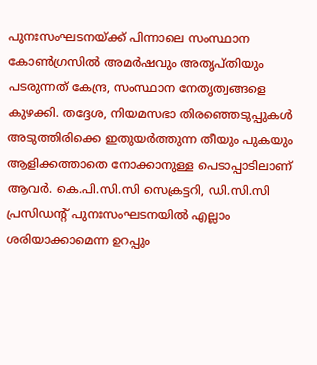പുനഃസംഘടനയ്ക്ക് പിന്നാലെ സംസ്ഥാന കോൺഗ്രസിൽ അമർഷവും അതൃപ്തിയും പടരുന്നത് കേന്ദ്ര, സംസ്ഥാന നേതൃത്വങ്ങളെ കുഴക്കി. തദ്ദേശ, നിയമസഭാ തിരഞ്ഞെടുപ്പുകൾ അടുത്തിരിക്കെ ഇതുയർത്തുന്ന തീയും പുകയും ആളിക്കത്താതെ നോക്കാനുള്ള പെടാപ്പാടിലാണ് ആവർ. കെ.പി.സി.സി സെക്രട്ടറി, ഡി.സി.സി പ്രസിഡന്റ് പുനഃസംഘടനയിൽ എല്ലാം ശരിയാക്കാമെന്ന ഉറപ്പും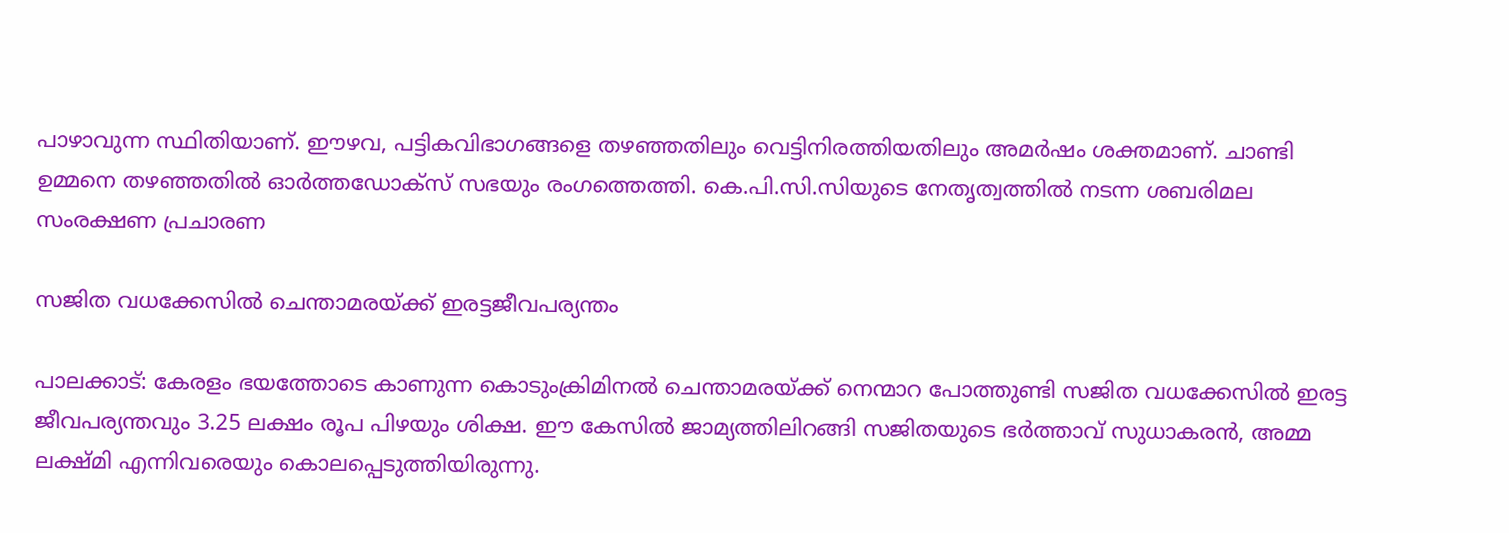പാഴാവുന്ന സ്ഥിതിയാണ്. ഈഴവ, പട്ടികവിഭാഗങ്ങളെ തഴഞ്ഞതിലും വെട്ടിനിരത്തിയതിലും അമർഷം ശക്തമാണ്. ചാണ്ടി ഉമ്മനെ തഴഞ്ഞതിൽ ഓർത്തഡോക്സ് സഭയും രംഗത്തെത്തി. കെ.പി.സി.സിയുടെ നേതൃത്വത്തിൽ നടന്ന ശബരിമല സംരക്ഷണ പ്രചാരണ

സജിത വധക്കേസിൽ ചെന്താമരയ്‌ക്ക് ഇരട്ടജീവപര്യന്തം

പാലക്കാട്: കേരളം ഭയത്തോടെ കാണുന്ന കൊടുംക്രിമിനൽ ചെന്താമരയ്ക്ക് നെന്മാറ പോത്തുണ്ടി സജിത വധക്കേസിൽ ഇരട്ട ജീവപര്യന്തവും 3.25 ലക്ഷം രൂപ പിഴയും ശിക്ഷ. ഈ കേസിൽ ജാമ്യത്തിലിറങ്ങി സജിതയുടെ ഭർത്താവ് സുധാകരൻ, അമ്മ ലക്ഷ്മി എന്നിവരെയും കൊലപ്പെടുത്തിയിരുന്നു.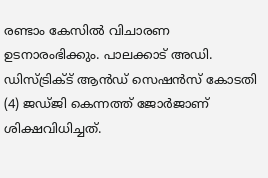രണ്ടാം കേസിൽ വിചാരണ ഉടനാരംഭിക്കും. പാലക്കാട് അഡി. ഡിസ്ട്രിക്ട് ആൻഡ് സെഷൻസ് കോടതി (4) ജഡ്ജി കെന്നത്ത് ജോർജാണ് ശിക്ഷവിധിച്ചത്.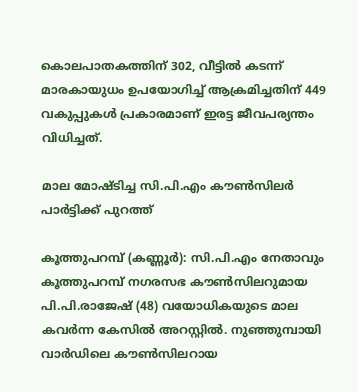കൊലപാതകത്തിന് 302, വീട്ടിൽ കടന്ന് മാരകായുധം ഉപയോഗിച്ച് ആക്രമിച്ചതിന് 449 വകുപ്പുകൾ പ്രകാരമാണ് ഇരട്ട ജീവപര്യന്തം വിധിച്ചത്.

മാല മോഷ്ടിച്ച സി.പി.എം കൗൺസിലർ പാർട്ടിക്ക് പുറത്ത്

കൂത്തുപറമ്പ് (കണ്ണൂർ): സി.പി.എം നേതാവും കൂത്തുപറമ്പ് നഗരസഭ കൗൺസിലറുമായ പി.പി.രാജേഷ് (48) വയോധികയുടെ മാല കവർന്ന കേസിൽ അറസ്റ്റിൽ. നുഞ്ഞുമ്പായി വാർഡിലെ കൗൺസിലറായ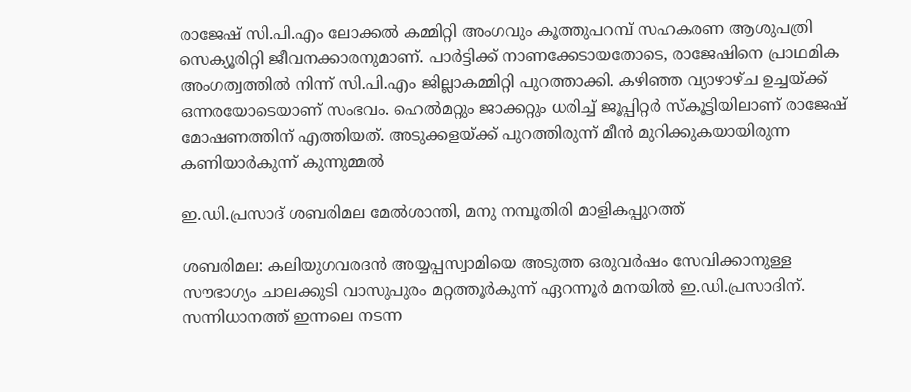രാജേഷ് സി.പി.എം ലോക്കൽ കമ്മിറ്റി അംഗവും കൂത്തുപറമ്പ് സഹകരണ ആശുപത്രി സെക്യൂരിറ്റി ജീവനക്കാരനുമാണ്. പാർട്ടിക്ക് നാണക്കേടായതോടെ, രാജേഷിനെ പ്രാഥമിക അംഗത്വത്തിൽ നിന്ന് സി.പി.എം ജില്ലാകമ്മിറ്റി പുറത്താക്കി. കഴിഞ്ഞ വ്യാഴാഴ്ച ഉച്ചയ്ക്ക് ഒന്നരയോടെയാണ് സംഭവം. ഹെൽമറ്റും ജാക്കറ്റും ധരിച്ച് ജൂപ്പിറ്റർ സ്കൂട്ടിയിലാണ് രാജേഷ് മോഷണത്തിന് എത്തിയത്. അടുക്കളയ്ക്ക് പുറത്തിരുന്ന് മീൻ മുറിക്കുകയായിരുന്ന കണിയാർകുന്ന് കുന്നുമ്മൽ

ഇ.ഡി.പ്രസാദ് ശബരിമല മേൽശാന്തി, മനു നമ്പൂതിരി മാളികപ്പുറത്ത്

ശബരിമല: കലിയുഗവരദൻ അയ്യപ്പസ്വാമിയെ അടുത്ത ഒരുവർഷം സേവിക്കാനുള്ള സൗഭാഗ്യം ചാലക്കുടി വാസുപുരം മറ്റത്തൂർകുന്ന് ഏറന്നൂർ മനയിൽ ഇ.ഡി.പ്രസാദിന്. സന്നിധാനത്ത് ഇന്നലെ നടന്ന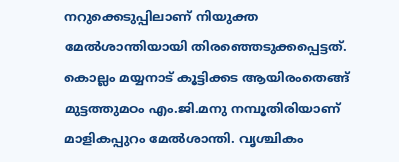നറുക്കെടുപ്പിലാണ് നിയുക്ത മേൽശാന്തിയായി തിരഞ്ഞെടുക്കപ്പെട്ടത്. കൊല്ലം മയ്യനാട് കൂട്ടിക്കട ആയിരംതെങ്ങ് മുട്ടത്തുമഠം എം.ജി.മനു നമ്പൂതിരിയാണ് മാളികപ്പുറം മേൽശാന്തി. വൃശ്ചികം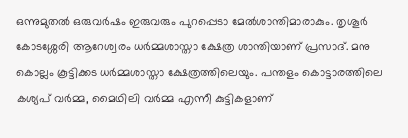ഒന്നുമുതൽ ഒരുവർഷം ഇരുവരും പുറപ്പെടാ മേൽശാന്തിമാരാകും. തൃശൂർ കോടശ്ശേരി ആറേശ്വരം ധർമ്മശാസ്താ ക്ഷേത്ര ശാന്തിയാണ് പ്രസാദ്. മനു കൊല്ലം കൂട്ടിക്കട ധർമ്മശാസ്താ ക്ഷേത്രത്തിലെയും. പന്തളം കൊട്ടാരത്തിലെ കശ്യപ് വർമ്മ, മൈഥിലി വർമ്മ എന്നീ കുട്ടികളാണ്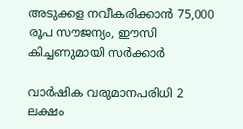അടുക്കള നവീകരിക്കാൻ 75,000 രൂപ സൗജന്യം, ഈസി കിച്ചണുമായി സർക്കാർ

വാർഷിക വരുമാനപരിധി 2 ലക്ഷം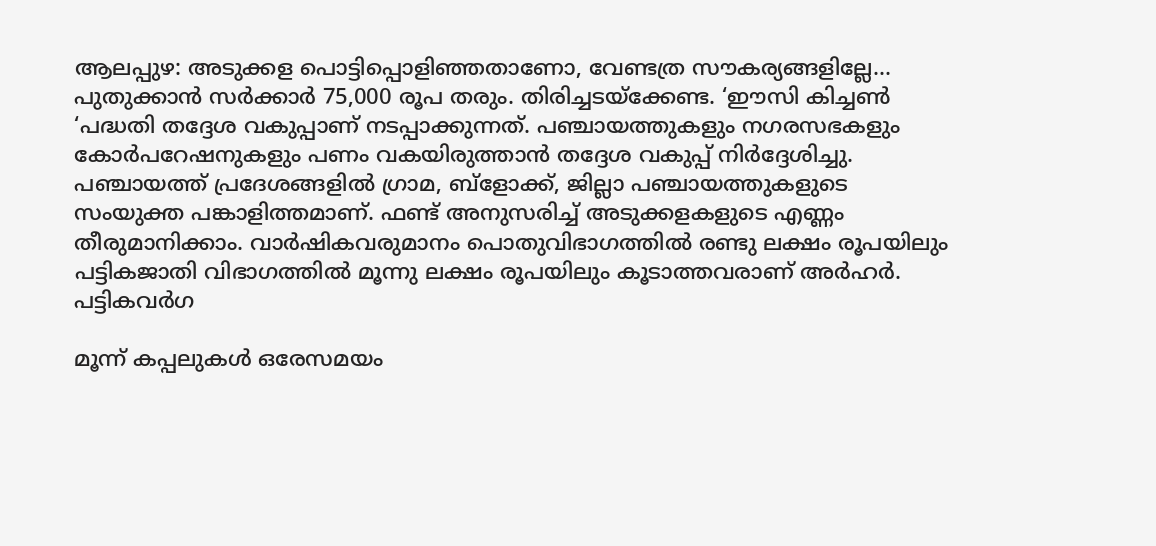ആലപ്പുഴ: അടുക്കള പൊട്ടിപ്പൊളിഞ്ഞതാണോ, വേണ്ടത്ര സൗകര്യങ്ങളില്ലേ… പുതുക്കാൻ സർക്കാർ 75,000 രൂപ തരും. തിരിച്ചടയ്ക്കേണ്ട. ‘ഈസി കിച്ചൺ ‘പദ്ധതി തദ്ദേശ വകുപ്പാണ് നടപ്പാക്കുന്നത്. പഞ്ചായത്തുകളും നഗരസഭകളും കോർപറേഷനുകളും പണം വകയിരുത്താൻ തദ്ദേശ വകുപ്പ് നിർദ്ദേശിച്ചു. പഞ്ചായത്ത് പ്രദേശങ്ങളിൽ ഗ്രാമ, ബ്ളോക്ക്, ജില്ലാ പഞ്ചായത്തുകളുടെ സംയുക്ത പങ്കാളിത്തമാണ്. ഫണ്ട് അനുസരിച്ച് അടുക്കളകളുടെ എണ്ണം തീരുമാനിക്കാം. വാർഷികവരുമാനം പൊതുവിഭാഗത്തിൽ രണ്ടു ലക്ഷം രൂപയിലും പട്ടികജാതി വിഭാഗത്തിൽ മൂന്നു ലക്ഷം രൂപയിലും കൂടാത്തവരാണ് അർഹർ. പട്ടികവർഗ

മൂന്ന് കപ്പലുകൾ ഒരേസമയം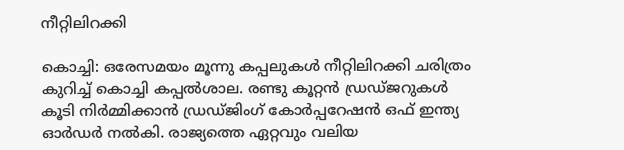നീറ്റിലിറക്കി

കൊച്ചി: ഒരേസമയം മൂന്നു കപ്പലുകൾ നീറ്റിലിറക്കി ചരിത്രം കുറിച്ച് കൊച്ചി കപ്പൽശാല. രണ്ടു കൂറ്റൻ ഡ്രഡ്‌ജറുകൾ കൂടി നിർമ്മിക്കാൻ ഡ്രഡ്‌ജിംഗ് കോർപ്പറേഷൻ ഒഫ് ഇന്ത്യ ഓർഡർ നൽകി. രാജ്യത്തെ ഏറ്റവും വലിയ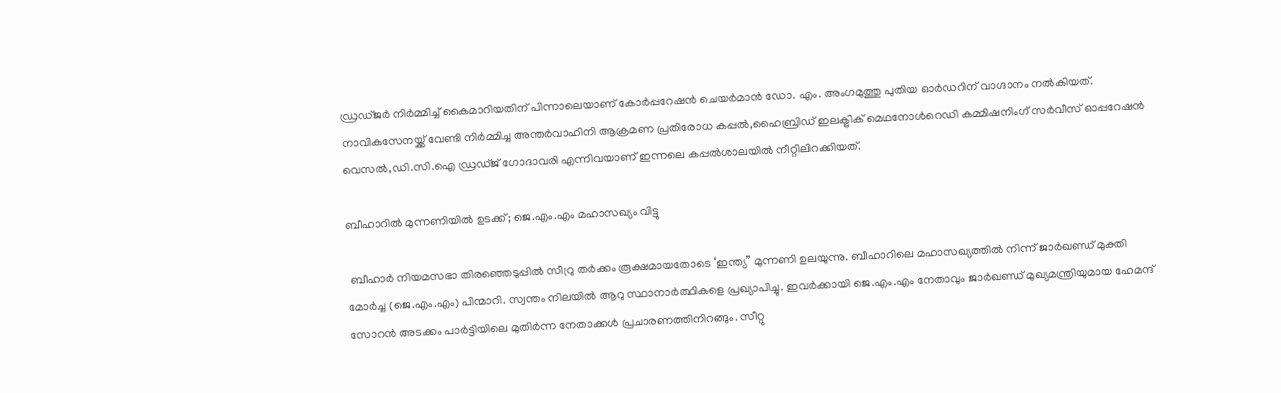ഡ്രഡ്‌ജർ നിർമ്മിച്ച് കൈമാറിയതിന് പിന്നാലെയാണ് കോർപ്പറേഷൻ ചെയർമാൻ ഡോ. എം. അംഗമുത്തു പുതിയ ഓർഡറിന് വാഗ്ദാനം നൽകിയത്. നാവികസേനയ്ക്ക് വേണ്ടി നിർമ്മിച്ച അന്തർവാഹിനി ആക്രമണ പ്രതിരോധ കപ്പൽ,ഹൈബ്രിഡ് ഇലക്ട്രിക് മെഥനോൾറെഡി കമ്മിഷനിംഗ് സർവീസ് ഓപ്പറേഷൻ വെസൽ,ഡി.സി.ഐ ഡ്രഡ്‌ജ് ഗോദാവരി എന്നിവയാണ് ഇന്നലെ കപ്പൽശാലയിൽ നീറ്റിലിറക്കിയത്.

ബീഹാറിൽ മുന്നണിയിൽ ഉടക്ക്; ജെ.എം.എം മഹാസഖ്യം വിട്ടു

 ബീഹാർ നിയമസഭാ തിരഞ്ഞെടുപ്പിൽ സീറ്രു ത‌ർക്കം രൂക്ഷമായതോടെ ‘ഇന്ത്യ” മുന്നണി ഉലയുന്നു. ബീഹാറിലെ മഹാസഖ്യത്തിൽ നിന്ന് ജാർഖണ്ഡ് മുക്തി മോർച്ച (ജെ.എം.എം) പിന്മാറി. സ്വന്തം നിലയിൽ ആറു സ്ഥാനാർത്ഥികളെ പ്രഖ്യാപിച്ചു. ഇവർക്കായി ജെ.എം.എം നേതാവും ജാർഖണ്ഡ് മുഖ്യമന്ത്രിയുമായ ഹേമന്ദ് സോറൻ അടക്കം പാർട്ടിയിലെ മുതി‌ർന്ന നേതാക്കൾ പ്രചാരണത്തിനിറങ്ങും. സീറ്റു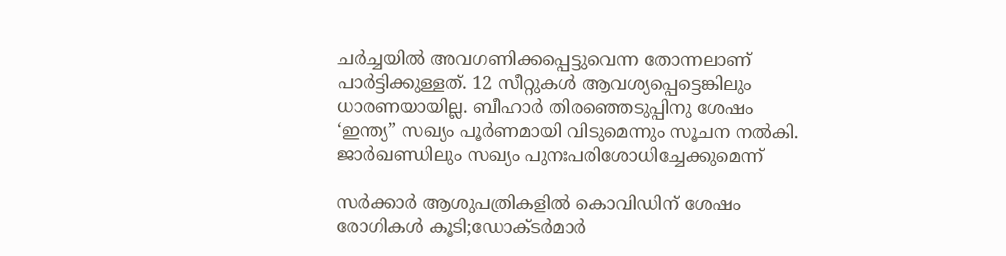ചർച്ചയിൽ അവഗണിക്കപ്പെട്ടുവെന്ന തോന്നലാണ് പാർട്ടിക്കുള്ളത്. 12 സീറ്റുകൾ ആവശ്യപ്പെട്ടെങ്കിലും ധാരണയായില്ല. ബീഹാർ തിരഞ്ഞെടുപ്പിനു ശേഷം ‘ഇന്ത്യ” സഖ്യം പൂർണമായി വിടുമെന്നും സൂചന നൽകി. ജാർഖണ്ഡിലും സഖ്യം പുനഃപരിശോധിച്ചേക്കുമെന്ന്

സർക്കാർ ആശുപത്രികളിൽ കൊവിഡിന് ശേഷം രോഗികൾ കൂടി;ഡോക്ടർമാർ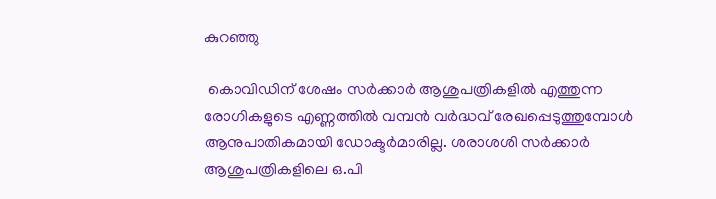കുറഞ്ഞു

 കൊവിഡിന് ശേഷം സർക്കാർ ആശുപത്രികളിൽ എത്തുന്ന രോഗികളുടെ എണ്ണത്തിൽ വമ്പൻ വർദ്ധവ് രേഖപ്പെടുത്തുമ്പോൾ ആനുപാതികമായി ഡോക്ടർമാരില്ല. ശരാശശി സർക്കാർ ആശുപത്രികളിലെ ഒ.പി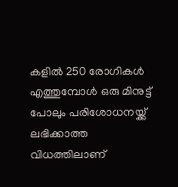കളിൽ 250 രോഗികൾ എത്തുമ്പോൾ ഒരു മിനുട്ട് പോലും പരിശോധനയ്ക്ക് ലഭിക്കാത്ത വിധത്തിലാണ്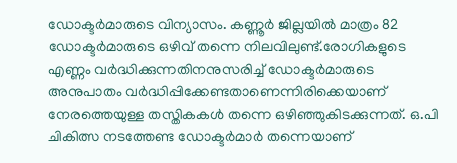ഡോക്ടർമാരുടെ വിന്യാസം. കണ്ണൂർ ജില്ലയിൽ മാത്രം 82 ഡോക്ടർമാരുടെ ഒഴിവ് തന്നെ നിലവിലുണ്ട്.രോഗികളുടെ എണ്ണം വർദ്ധിക്കുന്നതിനനുസരിച്ച് ഡോക്ടർമാരുടെ അനുപാതം വർദ്ധിപ്പിക്കേണ്ടതാണെന്നിരിക്കെയാണ് നേരത്തെയുള്ള തസ്തികകൾ തന്നെ ഒഴിഞ്ഞുകിടക്കുന്നത്. ഒ.പി ചികിത്സ നടത്തേണ്ട ഡോക്ടർമാർ തന്നെയാണ്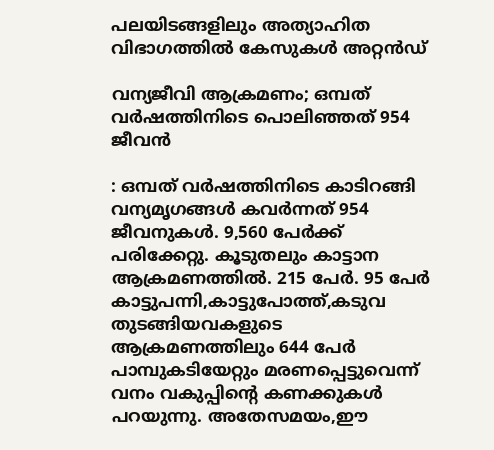പലയിടങ്ങളിലും അത്യാഹിത വിഭാഗത്തിൽ കേസുകൾ അറ്റൻഡ്

വന്യജീവി ആക്രമണം; ഒമ്പത് വർഷത്തിനിടെ പൊലിഞ്ഞത് 954 ജീവൻ

: ഒമ്പത് വർഷത്തിനിടെ കാടിറങ്ങി വന്യമൃഗങ്ങൾ കവർന്നത് 954 ജീവനുകൾ. 9,560 പേർക്ക് പരിക്കേറ്റു. കൂടുതലും കാട്ടാന ആക്രമണത്തിൽ. 215 പേർ. 95 പേർ കാട്ടുപന്നി,കാട്ടുപോത്ത്,കടുവ തുടങ്ങിയവകളുടെ ആക്രമണത്തിലും 644 പേർ പാമ്പുകടിയേറ്റും മരണപ്പെട്ടുവെന്ന് വനം വകുപ്പിന്റെ കണക്കുകൾ പറയുന്നു. അതേസമയം,ഈ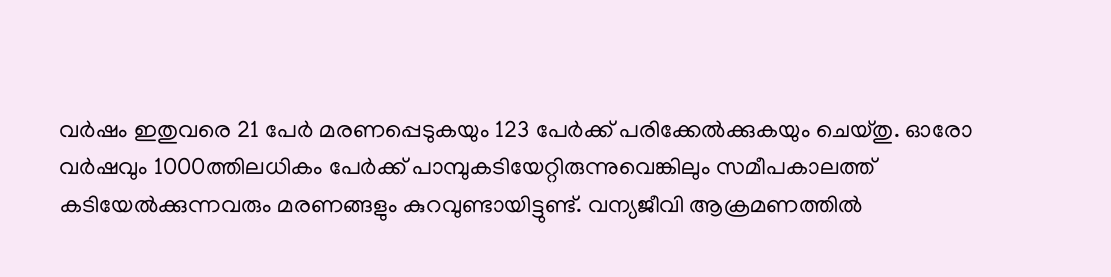വർഷം ഇതുവരെ 21 പേർ മരണപ്പെടുകയും 123 പേർക്ക് പരിക്കേൽക്കുകയും ചെയ്തു. ഓരോ വർഷവും 1000ത്തിലധികം പേർക്ക് പാമ്പുകടിയേറ്റിരുന്നുവെങ്കിലും സമീപകാലത്ത് കടിയേൽക്കുന്നവരും മരണങ്ങളും കുറവുണ്ടായിട്ടുണ്ട്. വന്യജീവി ആക്രമണത്തിൽ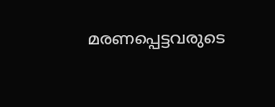മരണപ്പെട്ടവരുടെ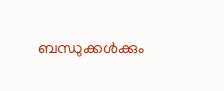ബന്ധുക്കൾക്കും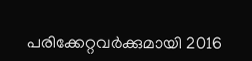പരിക്കേറ്റവർക്കുമായി 2016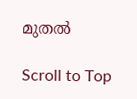മുതൽ

Scroll to Top